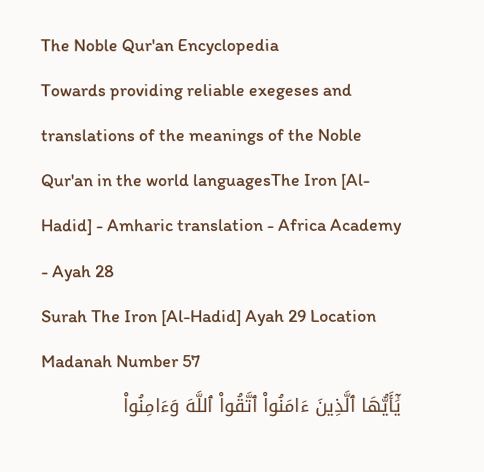The Noble Qur'an Encyclopedia
Towards providing reliable exegeses and translations of the meanings of the Noble Qur'an in the world languagesThe Iron [Al-Hadid] - Amharic translation - Africa Academy - Ayah 28
Surah The Iron [Al-Hadid] Ayah 29 Location Madanah Number 57
يَٰٓأَيُّهَا ٱلَّذِينَ ءَامَنُواْ ٱتَّقُواْ ٱللَّهَ وَءَامِنُواْ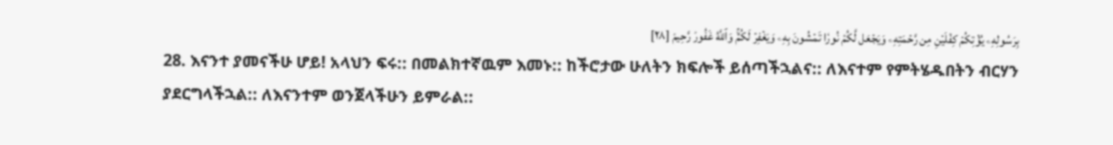بِرَسُولِهِۦ يُؤۡتِكُمۡ كِفۡلَيۡنِ مِن رَّحۡمَتِهِۦ وَيَجۡعَل لَّكُمۡ نُورٗا تَمۡشُونَ بِهِۦ وَيَغۡفِرۡ لَكُمۡۚ وَٱللَّهُ غَفُورٞ رَّحِيمٞ [٢٨]
28. እናንተ ያመናችሁ ሆይ! አላህን ፍሩ:: በመልክተኛዉም እመኑ:: ከችሮታው ሁለትን ክፍሎች ይሰጣችኋልና:: ለእናተም የምትሄዱበትን ብርሃን ያደርግላችኋል:: ለእናንተም ወንጀላችሁን ይምራል::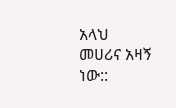አላህ መሀሪና አዛኝ ነው::